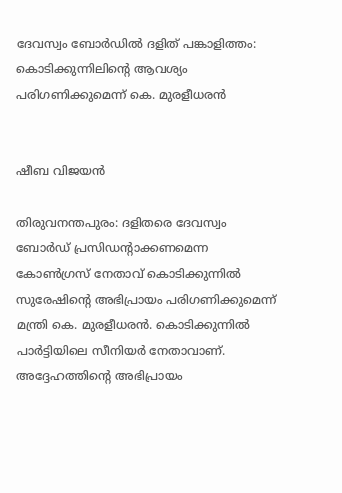ദേവസ്വം ബോർഡിൽ ദളിത് പങ്കാളിത്തം: കൊടിക്കുന്നിലിന്റെ ആവശ്യം പരിഗണിക്കുമെന്ന് കെ. മുരളീധരൻ


ഷീബ വിജയൻ

തിരുവനന്തപുരം: ദളിതരെ ദേവസ്വം ബോർഡ് പ്രസിഡന്റാക്കണമെന്ന കോൺഗ്രസ് നേതാവ് കൊടിക്കുന്നിൽ സുരേഷിന്റെ അഭിപ്രായം പരിഗണിക്കുമെന്ന് മന്ത്രി കെ. മുരളീധരൻ. കൊടിക്കുന്നിൽ പാർട്ടിയിലെ സീനിയർ നേതാവാണ്. അദ്ദേഹത്തിന്റെ അഭിപ്രായം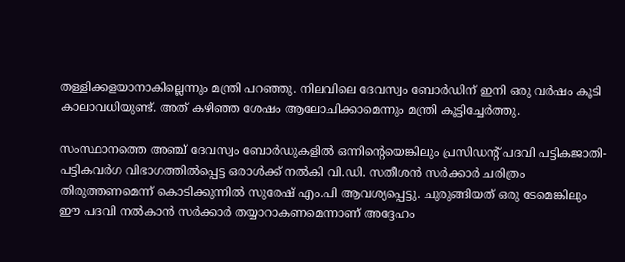തള്ളിക്കളയാനാകില്ലെന്നും മന്ത്രി പറഞ്ഞു. നിലവിലെ ദേവസ്വം ബോർഡിന് ഇനി ഒരു വർഷം കൂടി കാലാവധിയുണ്ട്. അത് കഴിഞ്ഞ ശേഷം ആലോചിക്കാമെന്നും മന്ത്രി കൂട്ടിച്ചേർത്തു.

സംസ്ഥാനത്തെ അഞ്ച് ദേവസ്വം ബോർഡുകളിൽ ഒന്നിന്റെയെങ്കിലും പ്രസിഡന്റ് പദവി പട്ടികജാതി-പട്ടികവർഗ വിഭാഗത്തിൽപ്പെട്ട ഒരാൾക്ക് നൽകി വി.ഡി. സതീശൻ സർക്കാർ ചരിത്രം തിരുത്തണമെന്ന് കൊടിക്കുന്നിൽ സുരേഷ് എം.പി ആവശ്യപ്പെട്ടു. ചുരുങ്ങിയത് ഒരു ടേമെങ്കിലും ഈ പദവി നൽകാൻ സർക്കാർ തയ്യാറാകണമെന്നാണ് അദ്ദേഹം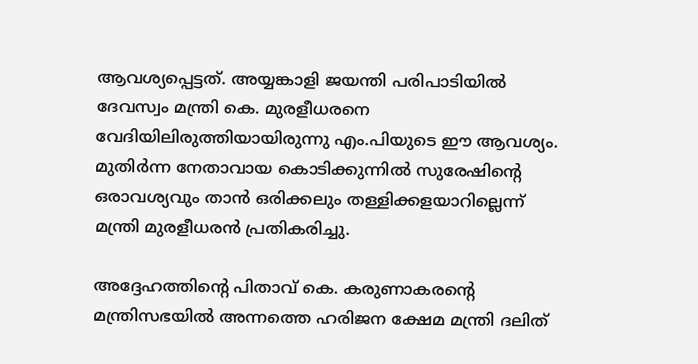ആവശ്യപ്പെട്ടത്. അയ്യങ്കാളി ജയന്തി പരിപാടിയിൽ ദേവസ്വം മന്ത്രി കെ. മുരളീധരനെ വേദിയിലിരുത്തിയായിരുന്നു എം.പിയുടെ ഈ ആവശ്യം. മുതിർന്ന നേതാവായ കൊടിക്കുന്നിൽ സുരേഷിന്റെ ഒരാവശ്യവും താൻ ഒരിക്കലും തള്ളിക്കളയാറില്ലെന്ന് മന്ത്രി മുരളീധരൻ പ്രതികരിച്ചു.

അദ്ദേഹത്തിന്റെ പിതാവ് കെ. കരുണാകരന്റെ മന്ത്രിസഭയിൽ അന്നത്തെ ഹരിജന ക്ഷേമ മന്ത്രി ദലിത്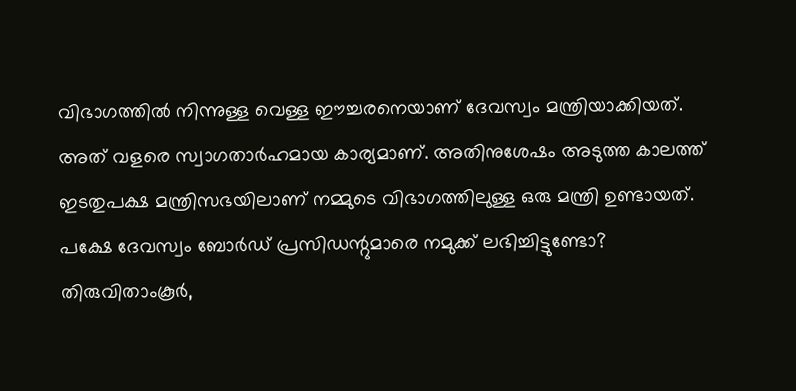വിഭാഗത്തിൽ നിന്നുള്ള വെള്ള ഈച്ചരനെയാണ് ദേവസ്വം മന്ത്രിയാക്കിയത്. അത് വളരെ സ്വാഗതാർഹമായ കാര്യമാണ്. അതിനുശേഷം അടുത്ത കാലത്ത് ഇടതുപക്ഷ മന്ത്രിസഭയിലാണ് നമ്മുടെ വിഭാഗത്തിലുള്ള ഒരു മന്ത്രി ഉണ്ടായത്. പക്ഷേ ദേവസ്വം ബോർഡ് പ്രസിഡന്റുമാരെ നമുക്ക് ലഭിച്ചിട്ടുണ്ടോ? തിരുവിതാംകൂർ,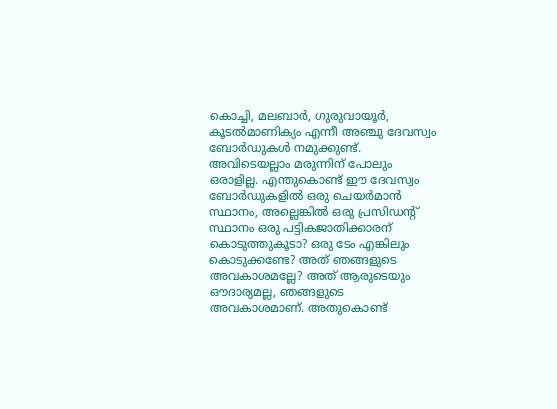കൊച്ചി, മലബാർ, ഗുരുവായൂർ, കൂടൽമാണിക്യം എന്നീ അഞ്ചു ദേവസ്വം ബോർഡുകൾ നമുക്കുണ്ട്. അവിടെയല്ലാം മരുന്നിന് പോലും ഒരാളില്ല. എന്തുകൊണ്ട് ഈ ദേവസ്വം ബോർഡുകളിൽ ഒരു ചെയർമാൻ സ്ഥാനം, അല്ലെങ്കിൽ ഒരു പ്രസിഡന്റ് സ്ഥാനം ഒരു പട്ടികജാതിക്കാരന് കൊടുത്തുകൂടാ? ഒരു ടേം എങ്കിലും കൊടുക്കണ്ടേ? അത് ഞങ്ങളുടെ അവകാശമല്ലേ? അത് ആരുടെയും ഔദാര്യമല്ല, ഞങ്ങളുടെ അവകാശമാണ്. അതുകൊണ്ട്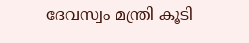ദേവസ്വം മന്ത്രി കൂടി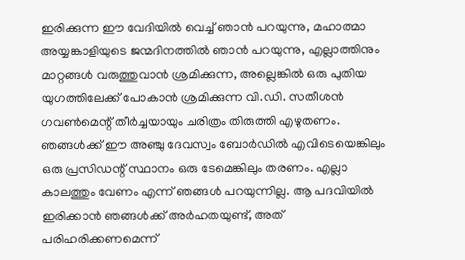ഇരിക്കുന്ന ഈ വേദിയിൽ വെച്ച് ഞാൻ പറയുന്നു, മഹാത്മാ അയ്യങ്കാളിയുടെ ജന്മദിനത്തിൽ ഞാൻ പറയുന്നു, എല്ലാത്തിനും മാറ്റങ്ങൾ വരുത്തുവാൻ ശ്രമിക്കുന്ന, അല്ലെങ്കിൽ ഒരു പുതിയ യുഗത്തിലേക്ക് പോകാൻ ശ്രമിക്കുന്ന വി.ഡി. സതീശൻ ഗവൺമെന്റ് തീർച്ചയായും ചരിത്രം തിരുത്തി എഴുതണം. ഞങ്ങൾക്ക് ഈ അഞ്ചു ദേവസ്വം ബോർഡിൽ എവിടെയെങ്കിലും ഒരു പ്രസിഡന്റ് സ്ഥാനം ഒരു ടേമെങ്കിലും തരണം. എല്ലാ കാലത്തും വേണം എന്ന് ഞങ്ങൾ പറയുന്നില്ല. ആ പദവിയിൽ ഇരിക്കാൻ ഞങ്ങൾക്ക് അർഹതയുണ്ട്, അത് പരിഹരിക്കണമെന്ന്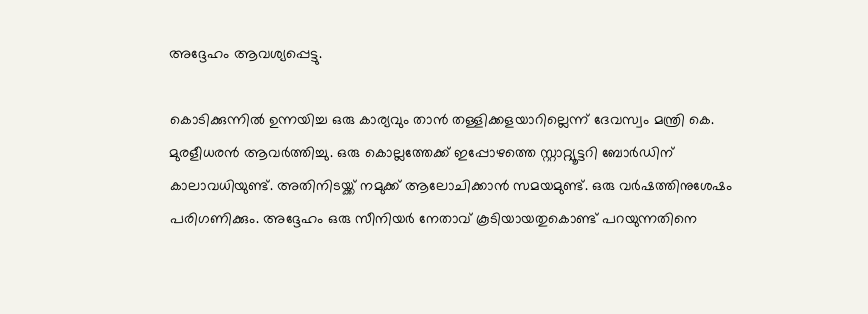അദ്ദേഹം ആവശ്യപ്പെട്ടു.

കൊടിക്കുന്നിൽ ഉന്നയിച്ച ഒരു കാര്യവും താൻ തള്ളിക്കളയാറില്ലെന്ന് ദേവസ്വം മന്ത്രി കെ. മുരളീധരൻ ആവർത്തിച്ചു. ഒരു കൊല്ലത്തേക്ക് ഇപ്പോഴത്തെ സ്റ്റാറ്റ്യൂട്ടറി ബോർഡിന് കാലാവധിയുണ്ട്. അതിനിടയ്ക്ക് നമുക്ക് ആലോചിക്കാൻ സമയമുണ്ട്. ഒരു വർഷത്തിനുശേഷം പരിഗണിക്കും. അദ്ദേഹം ഒരു സീനിയർ നേതാവ് കൂടിയായതുകൊണ്ട് പറയുന്നതിനെ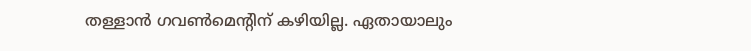തള്ളാൻ ഗവൺമെന്റിന് കഴിയില്ല. ഏതായാലും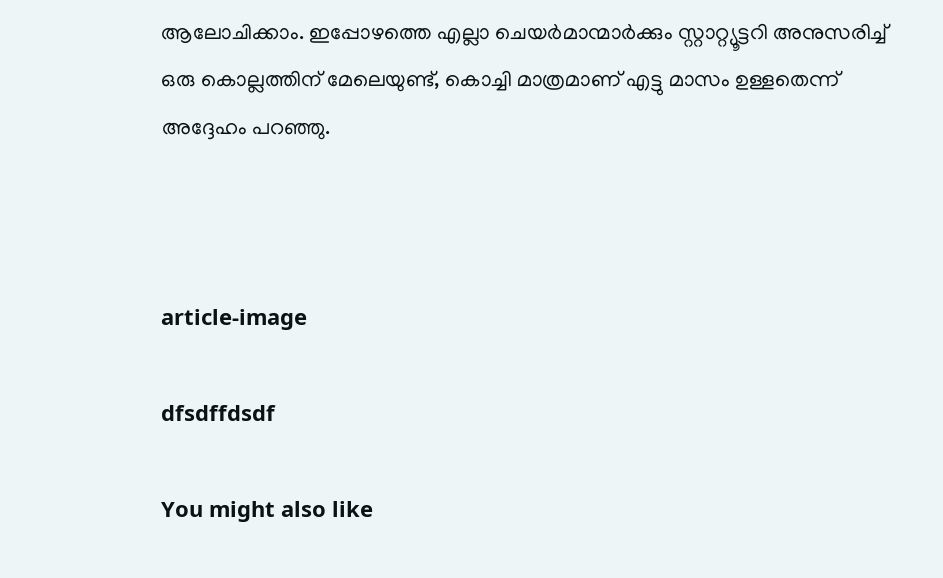ആലോചിക്കാം. ഇപ്പോഴത്തെ എല്ലാ ചെയർമാന്മാർക്കും സ്റ്റാറ്റ്യൂട്ടറി അനുസരിച്ച് ഒരു കൊല്ലത്തിന് മേലെയുണ്ട്, കൊച്ചി മാത്രമാണ് എട്ടു മാസം ഉള്ളതെന്ന് അദ്ദേഹം പറഞ്ഞു.



article-image

dfsdffdsdf

You might also like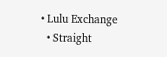• Lulu Exchange
  • Straight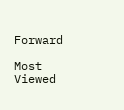Forward

Most Viewed